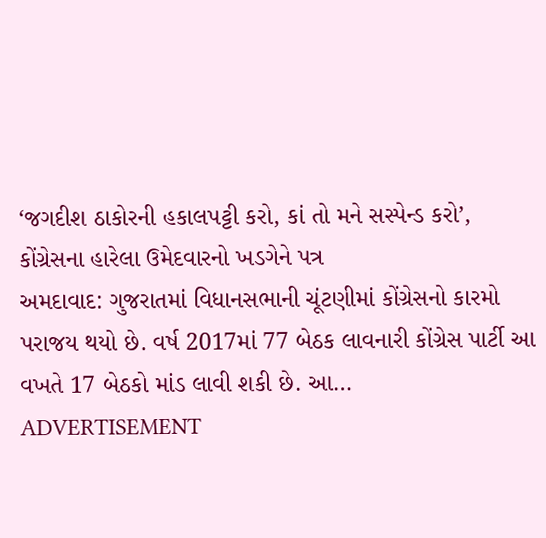‘જગદીશ ઠાકોરની હકાલપટ્ટી કરો, કાં તો મને સસ્પેન્ડ કરો’, કોંગ્રેસના હારેલા ઉમેદવારનો ખડગેને પત્ર
અમદાવાદ: ગુજરાતમાં વિધાનસભાની ચૂંટણીમાં કોંગ્રેસનો કારમો પરાજય થયો છે. વર્ષ 2017માં 77 બેઠક લાવનારી કોંગ્રેસ પાર્ટી આ વખતે 17 બેઠકો માંડ લાવી શકી છે. આ…
ADVERTISEMENT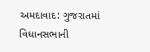અમદાવાદ: ગુજરાતમાં વિધાનસભાની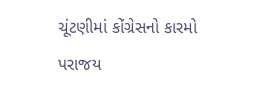ચૂંટણીમાં કોંગ્રેસનો કારમો પરાજય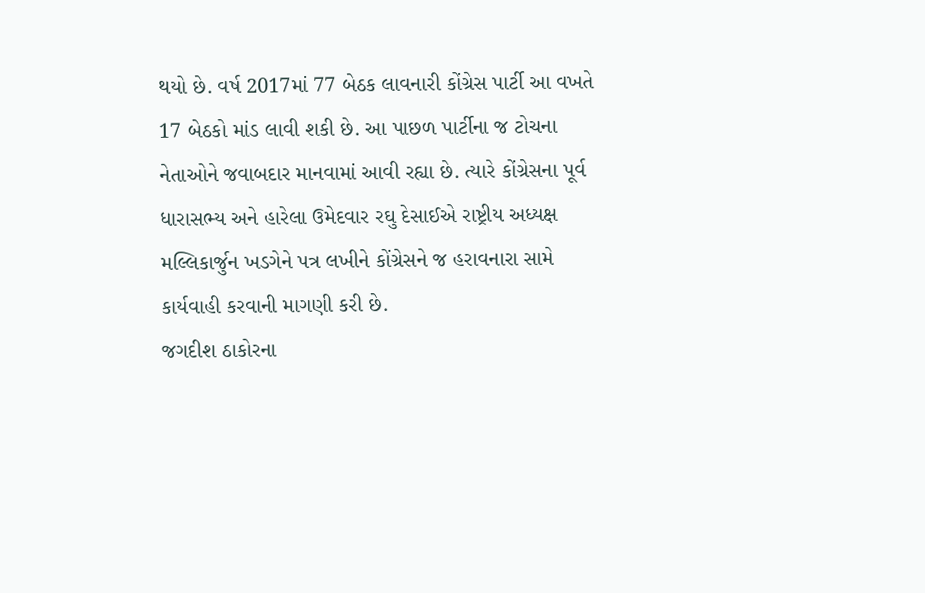થયો છે. વર્ષ 2017માં 77 બેઠક લાવનારી કોંગ્રેસ પાર્ટી આ વખતે 17 બેઠકો માંડ લાવી શકી છે. આ પાછળ પાર્ટીના જ ટોચના નેતાઓને જવાબદાર માનવામાં આવી રહ્યા છે. ત્યારે કોંગ્રેસના પૂર્વ ધારાસભ્ય અને હારેલા ઉમેદવાર રઘુ દેસાઈએ રાષ્ટ્રીય અધ્યક્ષ મલ્લિકાર્જુન ખડગેને પત્ર લખીને કોંગ્રેસને જ હરાવનારા સામે કાર્યવાહી કરવાની માગણી કરી છે.
જગદીશ ઠાકોરના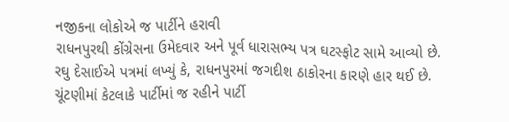નજીકના લોકોએ જ પાર્ટીને હરાવી
રાધનપુરથી કોંગ્રેસના ઉમેદવાર અને પૂર્વ ધારાસભ્ય પત્ર ઘટસ્ફોટ સામે આવ્યો છે. રઘુ દેસાઈએ પત્રમાં લખ્યું કે, રાધનપુરમાં જગદીશ ઠાકોરના કારણે હાર થઈ છે. ચૂંટણીમાં કેટલાકે પાર્ટીમાં જ રહીને પાર્ટી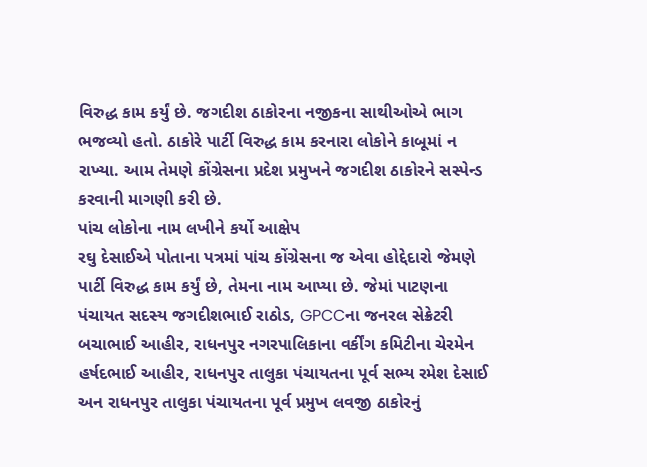વિરુદ્ધ કામ કર્યું છે. જગદીશ ઠાકોરના નજીકના સાથીઓએ ભાગ ભજવ્યો હતો. ઠાકોરે પાર્ટી વિરુદ્ધ કામ કરનારા લોકોને કાબૂમાં ન રાખ્યા. આમ તેમણે કોંગ્રેસના પ્રદેશ પ્રમુખને જગદીશ ઠાકોરને સસ્પેન્ડ કરવાની માગણી કરી છે.
પાંચ લોકોના નામ લખીને કર્યો આક્ષેપ
રઘુ દેસાઈએ પોતાના પત્રમાં પાંચ કોંગ્રેસના જ એવા હોદ્દેદારો જેમણે પાર્ટી વિરુદ્ધ કામ કર્યું છે, તેમના નામ આપ્યા છે. જેમાં પાટણના પંચાયત સદસ્ય જગદીશભાઈ રાઠોડ, GPCCના જનરલ સેક્રેટરી બચાભાઈ આહીર, રાધનપુર નગરપાલિકાના વર્કીંગ કમિટીના ચેરમેન હર્ષદભાઈ આહીર, રાધનપુર તાલુકા પંચાયતના પૂર્વ સભ્ય રમેશ દેસાઈ અન રાધનપુર તાલુકા પંચાયતના પૂર્વ પ્રમુખ લવજી ઠાકોરનું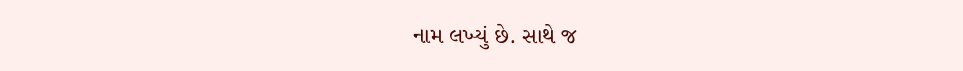નામ લખ્યું છે. સાથે જ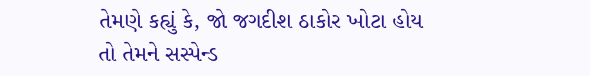તેમણે કહ્યું કે, જો જગદીશ ઠાકોર ખોટા હોય તો તેમને સસ્પેન્ડ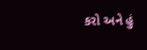કરો અને હું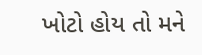ખોટો હોય તો મને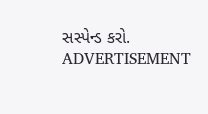સસ્પેન્ડ કરો.
ADVERTISEMENT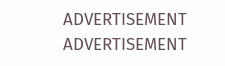ADVERTISEMENT
ADVERTISEMENT